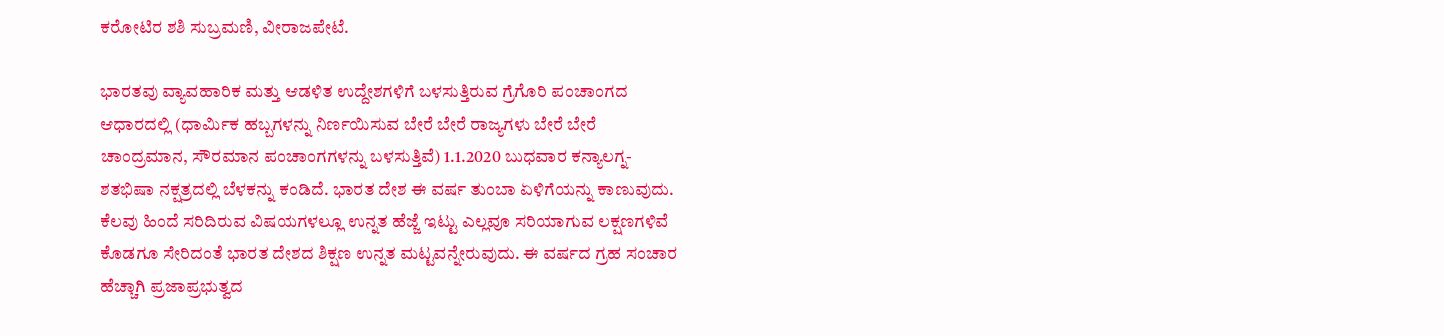ಕರೋಟಿರ ಶಶಿ ಸುಬ್ರಮಣಿ, ವೀರಾಜಪೇಟೆ.

ಭಾರತವು ವ್ಯಾವಹಾರಿಕ ಮತ್ತು ಆಡಳಿತ ಉದ್ದೇಶಗಳಿಗೆ ಬಳಸುತ್ತಿರುವ ಗ್ರೆಗೊರಿ ಪಂಚಾಂಗದ ಆಧಾರದಲ್ಲಿ (ಧಾರ್ಮಿಕ ಹಬ್ಬಗಳನ್ನು ನಿರ್ಣಯಿಸುವ ಬೇರೆ ಬೇರೆ ರಾಜ್ಯಗಳು ಬೇರೆ ಬೇರೆ ಚಾಂದ್ರಮಾನ, ಸೌರಮಾನ ಪಂಚಾಂಗಗಳನ್ನು ಬಳಸುತ್ತಿವೆ) 1.1.2020 ಬುಧವಾರ ಕನ್ಯಾಲಗ್ನ- ಶತಭಿಷಾ ನಕ್ಷತ್ರದಲ್ಲಿ ಬೆಳಕನ್ನು ಕಂಡಿದೆ. ಭಾರತ ದೇಶ ಈ ವರ್ಷ ತುಂಬಾ ಏಳಿಗೆಯನ್ನು ಕಾಣುವುದು. ಕೆಲವು ಹಿಂದೆ ಸರಿದಿರುವ ವಿಷಯಗಳಲ್ಲೂ ಉನ್ನತ ಹೆಜ್ಜೆ ಇಟ್ಟು ಎಲ್ಲವೂ ಸರಿಯಾಗುವ ಲಕ್ಷಣಗಳಿವೆ ಕೊಡಗೂ ಸೇರಿದಂತೆ ಭಾರತ ದೇಶದ ಶಿಕ್ಷಣ ಉನ್ನತ ಮಟ್ಟವನ್ನೇರುವುದು. ಈ ವರ್ಷದ ಗ್ರಹ ಸಂಚಾರ ಹೆಚ್ಚಾಗಿ ಪ್ರಜಾಪ್ರಭುತ್ವದ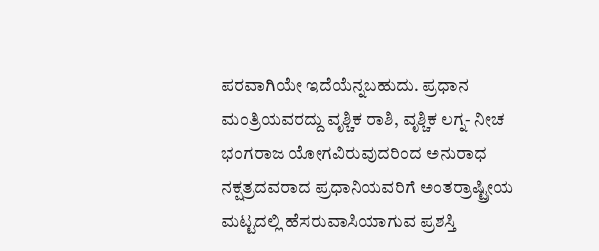ಪರವಾಗಿಯೇ ಇದೆಯೆನ್ನಬಹುದು. ಪ್ರಧಾನ ಮಂತ್ರಿಯವರದ್ದು ವೃಶ್ಚಿಕ ರಾಶಿ, ವೃಶ್ಚಿಕ ಲಗ್ನ- ನೀಚ ಭಂಗರಾಜ ಯೋಗವಿರುವುದರಿಂದ ಅನುರಾಧ ನಕ್ಷತ್ರದವರಾದ ಪ್ರಧಾನಿಯವರಿಗೆ ಅಂತರ್ರಾಷ್ಟ್ರೀಯ ಮಟ್ಟದಲ್ಲಿ ಹೆಸರುವಾಸಿಯಾಗುವ ಪ್ರಶಸ್ತಿ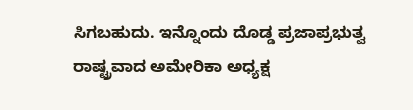ಸಿಗಬಹುದು. ಇನ್ನೊಂದು ದೊಡ್ಡ ಪ್ರಜಾಪ್ರಭುತ್ವ ರಾಷ್ಟ್ರವಾದ ಅಮೇರಿಕಾ ಅಧ್ಯಕ್ಷ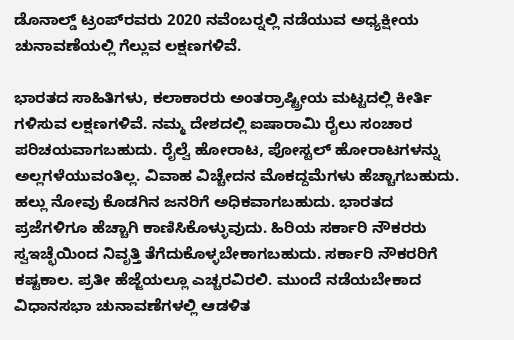ಡೊನಾಲ್ಡ್ ಟ್ರಂಪ್‍ರವರು 2020 ನವೆಂಬರ್‍ನಲ್ಲಿ ನಡೆಯುವ ಅಧ್ಯಕ್ಷೀಯ ಚುನಾವಣೆಯಲ್ಲಿ ಗೆಲ್ಲುವ ಲಕ್ಷಣಗಳಿವೆ.

ಭಾರತದ ಸಾಹಿತಿಗಳು, ಕಲಾಕಾರರು ಅಂತರ್ರಾಷ್ಟ್ರೀಯ ಮಟ್ಟದಲ್ಲಿ ಕೀರ್ತಿ ಗಳಿಸುವ ಲಕ್ಷಣಗಳಿವೆ. ನಮ್ಮ ದೇಶದಲ್ಲಿ ಐಷಾರಾಮಿ ರೈಲು ಸಂಚಾರ ಪರಿಚಯವಾಗಬಹುದು. ರೈಲ್ವೆ ಹೋರಾಟ, ಪೋಸ್ಟಲ್ ಹೋರಾಟಗಳನ್ನು ಅಲ್ಲಗಳೆಯುವಂತಿಲ್ಲ. ವಿವಾಹ ವಿಚ್ಚೇದನ ಮೊಕದ್ದಮೆಗಳು ಹೆಚ್ಚಾಗಬಹುದು. ಹಲ್ಲು ನೋವು ಕೊಡಗಿನ ಜನರಿಗೆ ಅಧಿಕವಾಗಬಹುದು. ಭಾರತದ ಪ್ರಜೆಗಳಿಗೂ ಹೆಚ್ಚಾಗಿ ಕಾಣಿಸಿಕೊಳ್ಳುವುದು. ಹಿರಿಯ ಸರ್ಕಾರಿ ನೌಕರರು ಸ್ವಇಚ್ಛೆಯಿಂದ ನಿವೃತ್ತಿ ತೆಗೆದುಕೊಳ್ಳಬೇಕಾಗಬಹುದು. ಸರ್ಕಾರಿ ನೌಕರರಿಗೆ ಕಷ್ಟಕಾಲ. ಪ್ರತೀ ಹೆಜ್ಜೆಯಲ್ಲೂ ಎಚ್ಚರವಿರಲಿ. ಮುಂದೆ ನಡೆಯಬೇಕಾದ ವಿಧಾನಸಭಾ ಚುನಾವಣೆಗಳಲ್ಲಿ ಆಡಳಿತ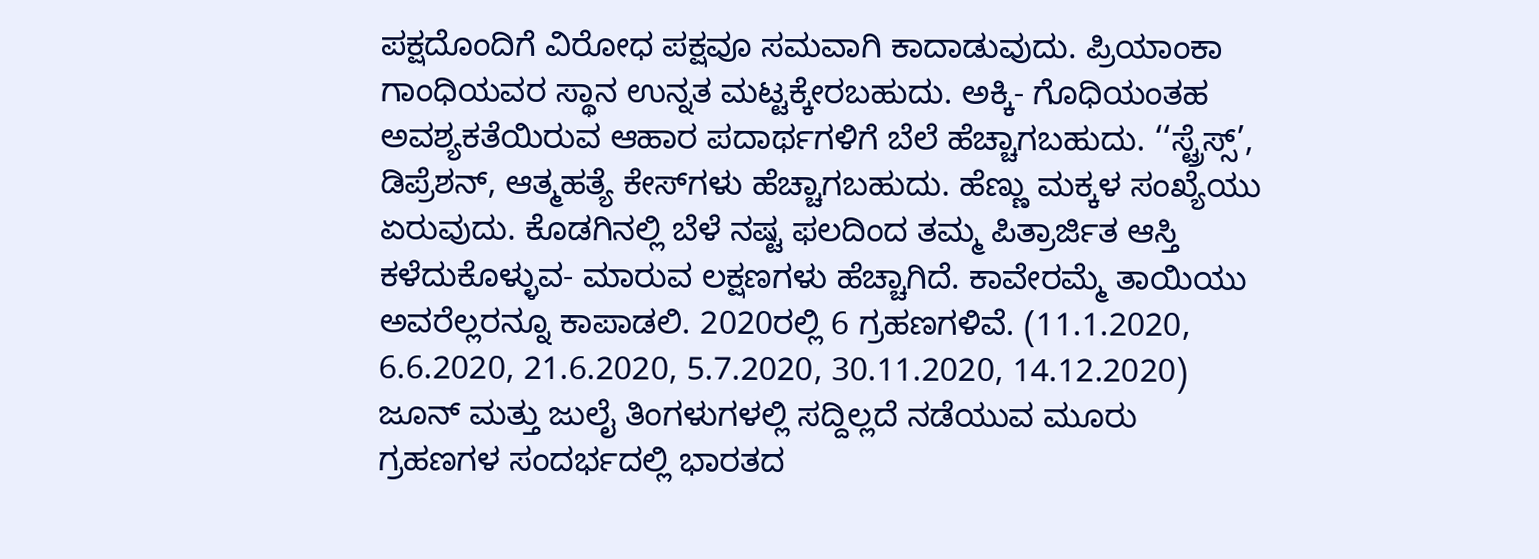ಪಕ್ಷದೊಂದಿಗೆ ವಿರೋಧ ಪಕ್ಷವೂ ಸಮವಾಗಿ ಕಾದಾಡುವುದು. ಪ್ರಿಯಾಂಕಾ ಗಾಂಧಿಯವರ ಸ್ಥಾನ ಉನ್ನತ ಮಟ್ಟಕ್ಕೇರಬಹುದು. ಅಕ್ಕಿ- ಗೊಧಿಯಂತಹ ಅವಶ್ಯಕತೆಯಿರುವ ಆಹಾರ ಪದಾರ್ಥಗಳಿಗೆ ಬೆಲೆ ಹೆಚ್ಚಾಗಬಹುದು. ‘‘ಸ್ಟ್ರೆಸ್ಸ್’, ಡಿಪ್ರೆಶನ್, ಆತ್ಮಹತ್ಯೆ ಕೇಸ್‍ಗಳು ಹೆಚ್ಚಾಗಬಹುದು. ಹೆಣ್ಣು ಮಕ್ಕಳ ಸಂಖ್ಯೆಯು ಏರುವುದು. ಕೊಡಗಿನಲ್ಲಿ ಬೆಳೆ ನಷ್ಟ ಫಲದಿಂದ ತಮ್ಮ ಪಿತ್ರಾರ್ಜಿತ ಆಸ್ತಿ ಕಳೆದುಕೊಳ್ಳುವ- ಮಾರುವ ಲಕ್ಷಣಗಳು ಹೆಚ್ಚಾಗಿದೆ. ಕಾವೇರಮ್ಮೆ ತಾಯಿಯು ಅವರೆಲ್ಲರನ್ನೂ ಕಾಪಾಡಲಿ. 2020ರಲ್ಲಿ 6 ಗ್ರಹಣಗಳಿವೆ. (11.1.2020, 6.6.2020, 21.6.2020, 5.7.2020, 30.11.2020, 14.12.2020) ಜೂನ್ ಮತ್ತು ಜುಲೈ ತಿಂಗಳುಗಳಲ್ಲಿ ಸದ್ದಿಲ್ಲದೆ ನಡೆಯುವ ಮೂರು ಗ್ರಹಣಗಳ ಸಂದರ್ಭದಲ್ಲಿ ಭಾರತದ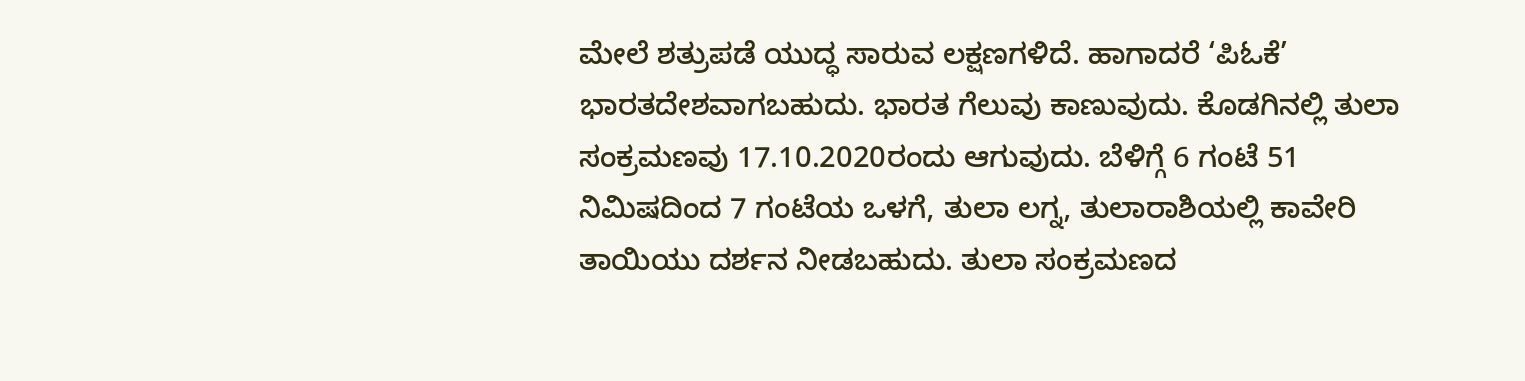ಮೇಲೆ ಶತ್ರುಪಡೆ ಯುದ್ಧ ಸಾರುವ ಲಕ್ಷಣಗಳಿದೆ. ಹಾಗಾದರೆ ‘ಪಿಓಕೆ’ ಭಾರತದೇಶವಾಗಬಹುದು. ಭಾರತ ಗೆಲುವು ಕಾಣುವುದು. ಕೊಡಗಿನಲ್ಲಿ ತುಲಾ ಸಂಕ್ರಮಣವು 17.10.2020ರಂದು ಆಗುವುದು. ಬೆಳಿಗ್ಗೆ 6 ಗಂಟೆ 51 ನಿಮಿಷದಿಂದ 7 ಗಂಟೆಯ ಒಳಗೆ, ತುಲಾ ಲಗ್ನ, ತುಲಾರಾಶಿಯಲ್ಲಿ ಕಾವೇರಿ ತಾಯಿಯು ದರ್ಶನ ನೀಡಬಹುದು. ತುಲಾ ಸಂಕ್ರಮಣದ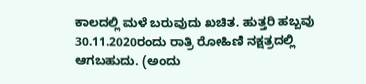ಕಾಲದಲ್ಲಿ ಮಳೆ ಬರುವುದು ಖಚಿತ. ಹುತ್ತರಿ ಹಬ್ಬವು 30.11.2020ರಂದು ರಾತ್ರಿ ರೋಹಿಣಿ ನಕ್ಷತ್ರದಲ್ಲಿ ಆಗಬಹುದು. (ಅಂದು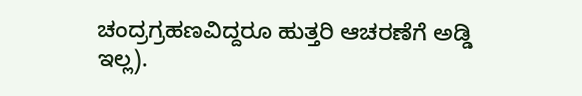ಚಂದ್ರಗ್ರಹಣವಿದ್ದರೂ ಹುತ್ತರಿ ಆಚರಣೆಗೆ ಅಡ್ಡಿ ಇಲ್ಲ).